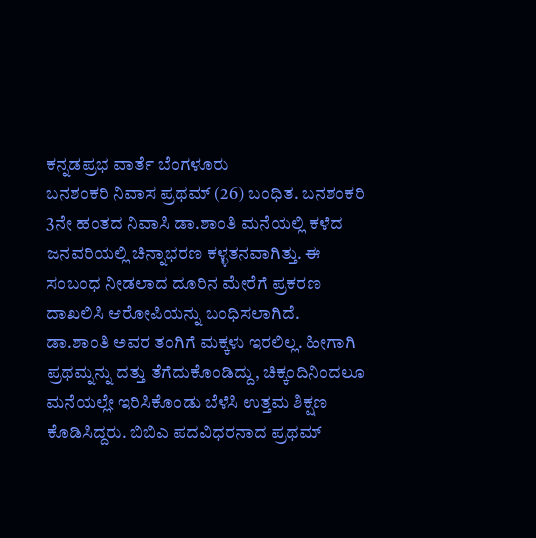ಕನ್ನಡಪ್ರಭ ವಾರ್ತೆ ಬೆಂಗಳೂರು
ಬನಶಂಕರಿ ನಿವಾಸ ಪ್ರಥಮ್ (26) ಬಂಧಿತ. ಬನಶಂಕರಿ 3ನೇ ಹಂತದ ನಿವಾಸಿ ಡಾ.ಶಾಂತಿ ಮನೆಯಲ್ಲಿ ಕಳೆದ ಜನವರಿಯಲ್ಲಿ ಚಿನ್ನಾಭರಣ ಕಳ್ಳತನವಾಗಿತ್ತು. ಈ ಸಂಬಂಧ ನೀಡಲಾದ ದೂರಿನ ಮೇರೆಗೆ ಪ್ರಕರಣ ದಾಖಲಿಸಿ ಆರೋಪಿಯನ್ನು ಬಂಧಿಸಲಾಗಿದೆ.
ಡಾ.ಶಾಂತಿ ಅವರ ತಂಗಿಗೆ ಮಕ್ಕಳು ಇರಲಿಲ್ಲ. ಹೀಗಾಗಿ ಪ್ರಥಮ್ನನ್ನು ದತ್ತು ತೆಗೆದುಕೊಂಡಿದ್ದು, ಚಿಕ್ಕಂದಿನಿಂದಲೂ ಮನೆಯಲ್ಲೇ ಇರಿಸಿಕೊಂಡು ಬೆಳೆಸಿ ಉತ್ತಮ ಶಿಕ್ಷಣ ಕೊಡಿಸಿದ್ದರು. ಬಿಬಿಎ ಪದವಿಧರನಾದ ಪ್ರಥಮ್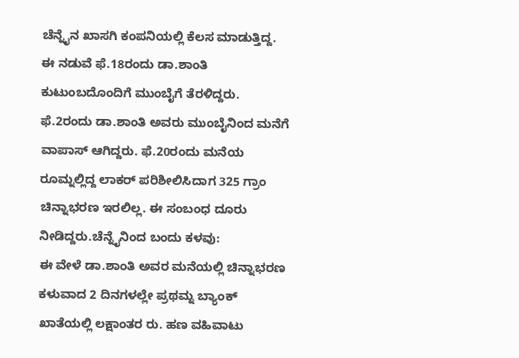ಚೆನ್ನೈನ ಖಾಸಗಿ ಕಂಪನಿಯಲ್ಲಿ ಕೆಲಸ ಮಾಡುತ್ತಿದ್ದ. ಈ ನಡುವೆ ಫೆ.18ರಂದು ಡಾ.ಶಾಂತಿ ಕುಟುಂಬದೊಂದಿಗೆ ಮುಂಬೈಗೆ ತೆರಳಿದ್ದರು. ಫೆ.2ರಂದು ಡಾ.ಶಾಂತಿ ಅವರು ಮುಂಬೈನಿಂದ ಮನೆಗೆ ವಾಪಾಸ್ ಆಗಿದ್ದರು. ಫೆ.20ರಂದು ಮನೆಯ ರೂಮ್ನಲ್ಲಿದ್ದ ಲಾಕರ್ ಪರಿಶೀಲಿಸಿದಾಗ 325 ಗ್ರಾಂ ಚಿನ್ನಾಭರಣ ಇರಲಿಲ್ಲ. ಈ ಸಂಬಂಧ ದೂರು ನೀಡಿದ್ದರು.ಚೆನ್ನೈನಿಂದ ಬಂದು ಕಳವು:
ಈ ವೇಳೆ ಡಾ.ಶಾಂತಿ ಅವರ ಮನೆಯಲ್ಲಿ ಚಿನ್ನಾಭರಣ ಕಳುವಾದ 2 ದಿನಗಳಲ್ಲೇ ಪ್ರಥಮ್ನ ಬ್ಯಾಂಕ್ ಖಾತೆಯಲ್ಲಿ ಲಕ್ಷಾಂತರ ರು. ಹಣ ವಹಿವಾಟು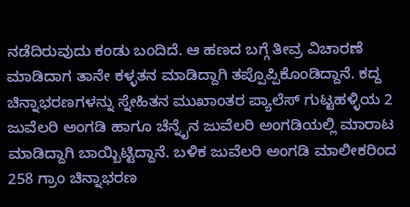ನಡೆದಿರುವುದು ಕಂಡು ಬಂದಿದೆ. ಆ ಹಣದ ಬಗ್ಗೆ ತೀವ್ರ ವಿಚಾರಣೆ ಮಾಡಿದಾಗ ತಾನೇ ಕಳ್ಳತನ ಮಾಡಿದ್ದಾಗಿ ತಪ್ಪೊಪ್ಪಿಕೊಂಡಿದ್ದಾನೆ. ಕದ್ದ ಚಿನ್ನಾಭರಣಗಳನ್ನು ಸ್ನೇಹಿತನ ಮುಖಾಂತರ ಪ್ಯಾಲೆಸ್ ಗುಟ್ಟಹಳ್ಳಿಯ 2 ಜುವೆಲರಿ ಅಂಗಡಿ ಹಾಗೂ ಚೆನ್ನೈನ ಜುವೆಲರಿ ಅಂಗಡಿಯಲ್ಲಿ ಮಾರಾಟ ಮಾಡಿದ್ದಾಗಿ ಬಾಯ್ಬಿಟ್ಟಿದ್ದಾನೆ. ಬಳಿಕ ಜುವೆಲರಿ ಅಂಗಡಿ ಮಾಲೀಕರಿಂದ 258 ಗ್ರಾಂ ಚಿನ್ನಾಭರಣ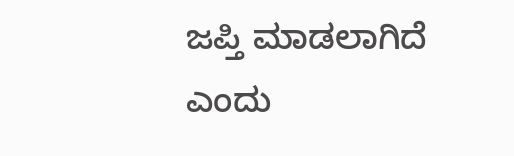ಜಪ್ತಿ ಮಾಡಲಾಗಿದೆ ಎಂದು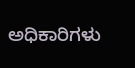ಅಧಿಕಾರಿಗಳು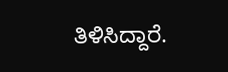ತಿಳಿಸಿದ್ದಾರೆ.